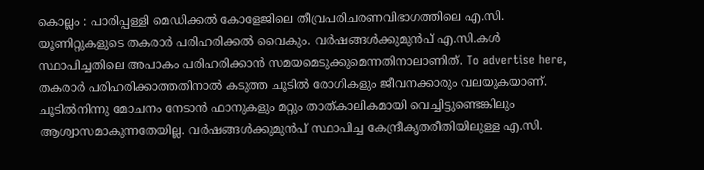കൊല്ലം : പാരിപ്പള്ളി മെഡിക്കൽ കോളേജിലെ തീവ്രപരിചരണവിഭാഗത്തിലെ എ.സി. യൂണിറ്റുകളുടെ തകരാർ പരിഹരിക്കൽ വൈകും. വർഷങ്ങൾക്കുമുൻപ് എ.സി.കൾ സ്ഥാപിച്ചതിലെ അപാകം പരിഹരിക്കാൻ സമയമെടുക്കുമെന്നതിനാലാണിത്. To advertise here, തകരാർ പരിഹരിക്കാത്തതിനാൽ കടുത്ത ചൂടിൽ രോഗികളും ജീവനക്കാരും വലയുകയാണ്. ചൂടിൽനിന്നു മോചനം നേടാൻ ഫാനുകളും മറ്റും താത്കാലികമായി വെച്ചിട്ടുണ്ടെങ്കിലും ആശ്വാസമാകുന്നതേയില്ല. വർഷങ്ങൾക്കുമുൻപ് സ്ഥാപിച്ച കേന്ദ്രീകൃതരീതിയിലുള്ള എ.സി.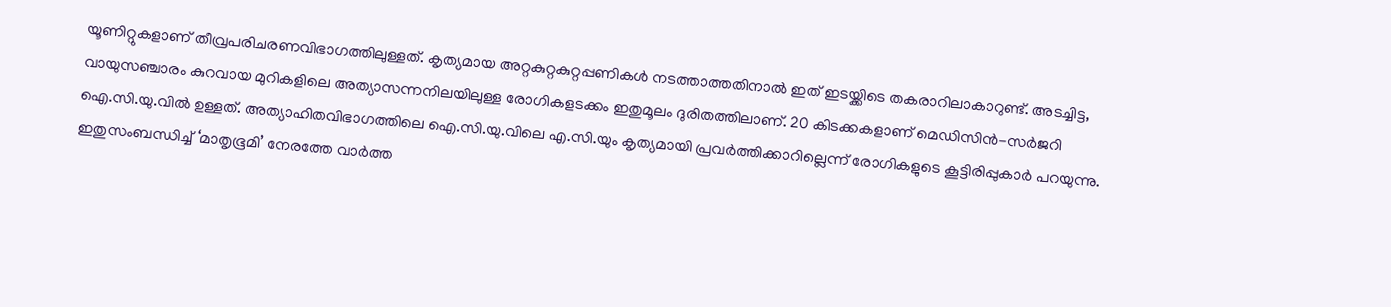യൂണിറ്റുകളാണ് തീവ്രപരിചരണവിഭാഗത്തിലുള്ളത്. കൃത്യമായ അറ്റകുറ്റകുറ്റപ്പണികൾ നടത്താത്തതിനാൽ ഇത് ഇടയ്ക്കിടെ തകരാറിലാകാറുണ്ട്. അടച്ചിട്ട, വായുസഞ്ചാരം കുറവായ മുറികളിലെ അത്യാസന്നനിലയിലുള്ള രോഗികളടക്കം ഇതുമൂലം ദുരിതത്തിലാണ്. 20 കിടക്കകളാണ് മെഡിസിൻ-സർജറി ഐ.സി.യു.വിൽ ഉള്ളത്. അത്യാഹിതവിഭാഗത്തിലെ ഐ.സി.യു.വിലെ എ.സി.യും കൃത്യമായി പ്രവർത്തിക്കാറില്ലെന്ന് രോഗികളുടെ കൂട്ടിരിപ്പുകാർ പറയുന്നു. ഇതുസംബന്ധിച്ച് ‘മാതൃഭൂമി’ നേരത്തേ വാർത്ത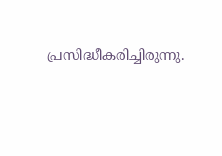പ്രസിദ്ധീകരിച്ചിരുന്നു.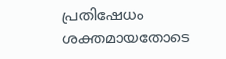പ്രതിഷേധം ശക്തമായതോടെ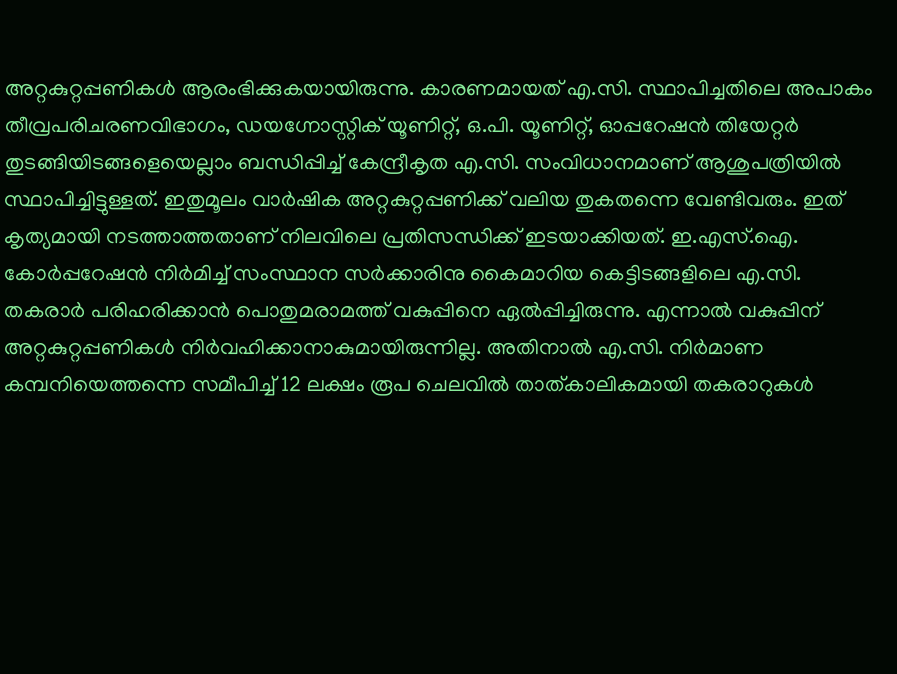അറ്റകുറ്റപ്പണികൾ ആരംഭിക്കുകയായിരുന്നു. കാരണമായത് എ.സി. സ്ഥാപിച്ചതിലെ അപാകം തീവ്രപരിചരണവിഭാഗം, ഡയഗ്നോസ്റ്റിക് യൂണിറ്റ്, ഒ.പി. യൂണിറ്റ്, ഓപ്പറേഷൻ തിയേറ്റർ തുടങ്ങിയിടങ്ങളെയെല്ലാം ബന്ധിപ്പിച്ച് കേന്ദ്രീകൃത എ.സി. സംവിധാനമാണ് ആശുപത്രിയിൽ സ്ഥാപിച്ചിട്ടുള്ളത്. ഇതുമൂലം വാർഷിക അറ്റകുറ്റപ്പണിക്ക് വലിയ തുകതന്നെ വേണ്ടിവരും. ഇത് കൃത്യമായി നടത്താത്തതാണ് നിലവിലെ പ്രതിസന്ധിക്ക് ഇടയാക്കിയത്. ഇ.എസ്.ഐ. കോർപ്പറേഷൻ നിർമിച്ച് സംസ്ഥാന സർക്കാരിനു കൈമാറിയ കെട്ടിടങ്ങളിലെ എ.സി. തകരാർ പരിഹരിക്കാൻ പൊതുമരാമത്ത് വകുപ്പിനെ ഏൽപ്പിച്ചിരുന്നു. എന്നാൽ വകുപ്പിന് അറ്റകുറ്റപ്പണികൾ നിർവഹിക്കാനാകുമായിരുന്നില്ല. അതിനാൽ എ.സി. നിർമാണ കമ്പനിയെത്തന്നെ സമീപിച്ച് 12 ലക്ഷം രൂപ ചെലവിൽ താത്കാലികമായി തകരാറുകൾ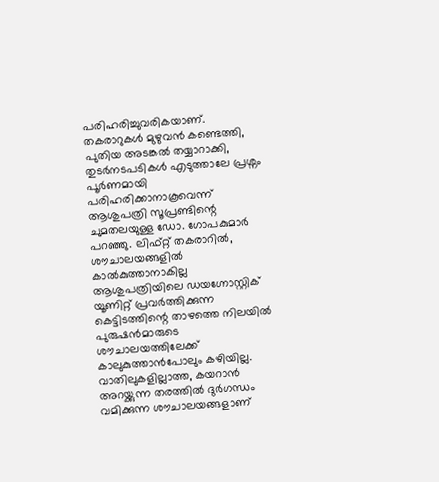പരിഹരിച്ചുവരികയാണ്. തകരാറുകൾ മുഴുവൻ കണ്ടെത്തി, പുതിയ അടങ്കൽ തയ്യാറാക്കി, തുടർനടപടികൾ എടുത്താലേ പ്രശ്നം പൂർണമായി പരിഹരിക്കാനാകൂവെന്ന് ആശുപത്രി സൂപ്രണ്ടിന്റെ ചുമതലയുള്ള ഡോ. ഗോപകുമാർ പറഞ്ഞു. ലിഫ്റ്റ് തകരാറിൽ, ശൗചാലയങ്ങളിൽ കാൽകുത്താനാകില്ല ആശുപത്രിയിലെ ഡയഗ്നോസ്റ്റിക് യൂണിറ്റ് പ്രവർത്തിക്കുന്ന കെട്ടിടത്തിന്റെ താഴത്തെ നിലയിൽ പുരുഷൻമാരുടെ ശൗചാലയത്തിലേക്ക് കാലുകുത്താൻപോലും കഴിയില്ല. വാതിലുകളില്ലാത്ത, കയറാൻ അറയ്ക്കുന്ന തരത്തിൽ ദുർഗന്ധം വമിക്കുന്ന ശൗചാലയങ്ങളാണ്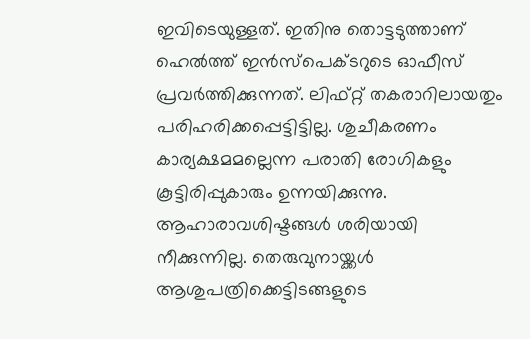ഇവിടെയുള്ളത്. ഇതിനു തൊട്ടടുത്താണ് ഹെൽത്ത് ഇൻസ്പെക്ടറുടെ ഓഫീസ് പ്രവർത്തിക്കുന്നത്. ലിഫ്റ്റ് തകരാറിലായതും പരിഹരിക്കപ്പെട്ടിട്ടില്ല. ശുചീകരണം കാര്യക്ഷമമല്ലെന്ന പരാതി രോഗികളും കൂട്ടിരിപ്പുകാരും ഉന്നയിക്കുന്നു. ആഹാരാവശിഷ്ടങ്ങൾ ശരിയായി നീക്കുന്നില്ല. തെരുവുനായ്ക്കൾ ആശുപത്രിക്കെട്ടിടങ്ങളുടെ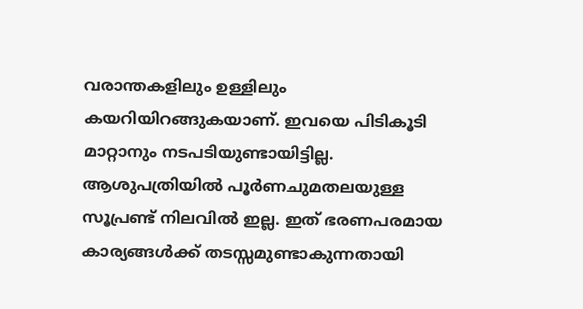വരാന്തകളിലും ഉള്ളിലും കയറിയിറങ്ങുകയാണ്. ഇവയെ പിടികൂടി മാറ്റാനും നടപടിയുണ്ടായിട്ടില്ല. ആശുപത്രിയിൽ പൂർണചുമതലയുള്ള സൂപ്രണ്ട് നിലവിൽ ഇല്ല. ഇത് ഭരണപരമായ കാര്യങ്ങൾക്ക് തടസ്സമുണ്ടാകുന്നതായി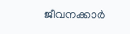ജീവനക്കാർ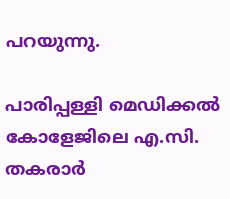പറയുന്നു.

പാരിപ്പള്ളി മെഡിക്കൽ കോളേജിലെ എ.സി. തകരാർ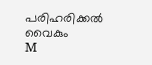പരിഹരിക്കൽ വൈകും
M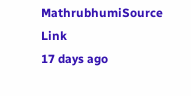MathrubhumiSource Link
17 days ago